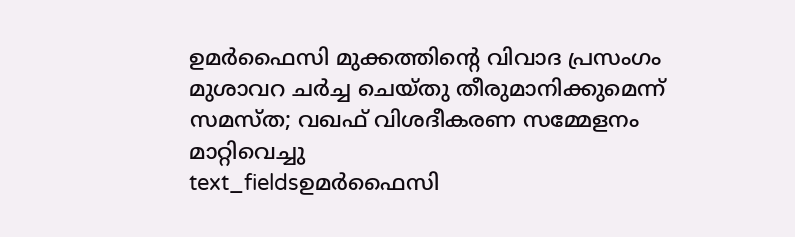ഉമർഫൈസി മുക്കത്തിന്റെ വിവാദ പ്രസംഗം മുശാവറ ചർച്ച ചെയ്തു തീരുമാനിക്കുമെന്ന് സമസ്ത; വഖഫ് വിശദീകരണ സമ്മേളനം മാറ്റിവെച്ചു
text_fieldsഉമർഫൈസി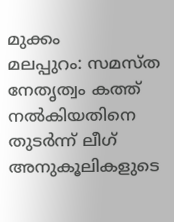മുക്കം
മലപ്പുറം: സമസ്ത നേതൃത്വം കത്ത് നൽകിയതിനെ തുടർന്ന് ലീഗ് അനുകൂലികളുടെ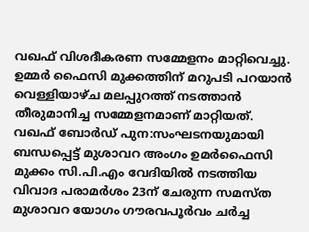വഖഫ് വിശദീകരണ സമ്മേളനം മാറ്റിവെച്ചു. ഉമ്മർ ഫൈസി മുക്കത്തിന് മറുപടി പറയാൻ വെള്ളിയാഴ്ച മലപ്പുറത്ത് നടത്താൻ തീരുമാനിച്ച സമ്മേളനമാണ് മാറ്റിയത്.
വഖഫ് ബോർഡ് പുന:സംഘടനയുമായി ബന്ധപ്പെട്ട് മുശാവറ അംഗം ഉമർഫൈസി മുക്കം സി.പി.എം വേദിയിൽ നടത്തിയ വിവാദ പരാമർശം 23ന് ചേരുന്ന സമസ്ത മുശാവറ യോഗം ഗൗരവപൂർവം ചർച്ച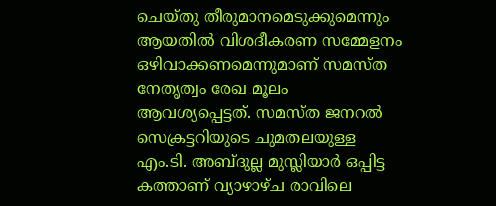ചെയ്തു തീരുമാനമെടുക്കുമെന്നും ആയതിൽ വിശദീകരണ സമ്മേളനം ഒഴിവാക്കണമെന്നുമാണ് സമസ്ത നേതൃത്വം രേഖ മൂലം ആവശ്യപ്പെട്ടത്. സമസ്ത ജനറൽ സെക്രട്ടറിയുടെ ചുമതലയുള്ള എം.ടി. അബ്ദുല്ല മുസ്ലിയാർ ഒപ്പിട്ട കത്താണ് വ്യാഴാഴ്ച രാവിലെ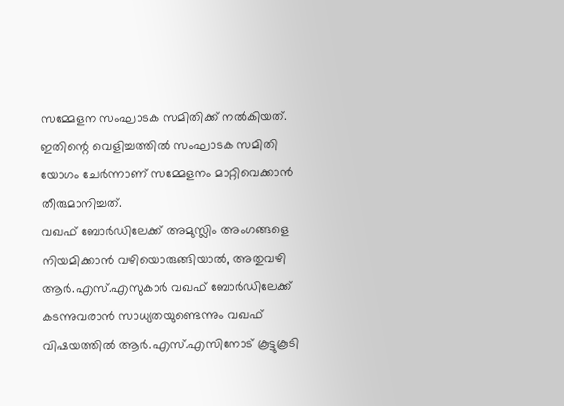സമ്മേളന സംഘാടക സമിതിക്ക് നൽകിയത്. ഇതിന്റെ വെളിച്ചത്തിൽ സംഘാടക സമിതി യോഗം ചേർന്നാണ് സമ്മേളനം മാറ്റിവെക്കാൻ തീരുമാനിച്ചത്.
വഖഫ് ബോർഡിലേക്ക് അമുസ്ലിം അംഗങ്ങളെ നിയമിക്കാൻ വഴിയൊരുങ്ങിയാൽ, അതുവഴി ആർ.എസ്.എസുകാർ വഖഫ് ബോർഡിലേക്ക് കടന്നുവരാൻ സാധ്യതയുണ്ടെന്നും വഖഫ് വിഷയത്തിൽ ആർ.എസ്.എസിനോട് കൂട്ടുകൂടി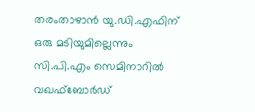തരംതാഴാൻ യു.ഡി.എഫിന് ഒരു മടിയുമില്ലെന്നും സി.പി.എം സെമിനാറിൽ വഖഫ്ബോർഡ്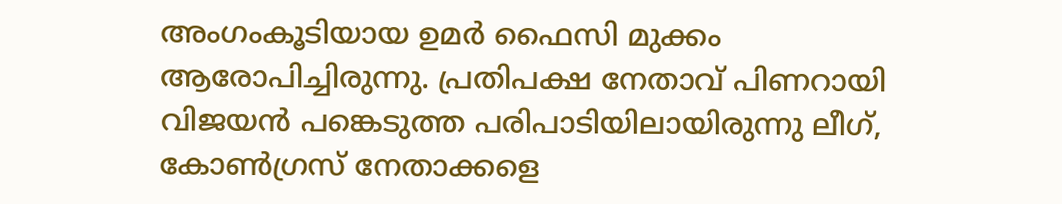അംഗംകൂടിയായ ഉമർ ഫൈസി മുക്കം ആരോപിച്ചിരുന്നു. പ്രതിപക്ഷ നേതാവ് പിണറായി വിജയൻ പങ്കെടുത്ത പരിപാടിയിലായിരുന്നു ലീഗ്, കോൺഗ്രസ് നേതാക്കളെ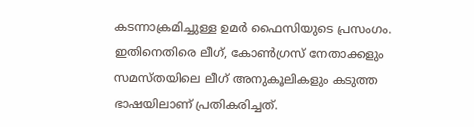കടന്നാക്രമിച്ചുള്ള ഉമർ ഫൈസിയുടെ പ്രസംഗം. ഇതിനെതിരെ ലീഗ്, കോൺഗ്രസ് നേതാക്കളും സമസ്തയിലെ ലീഗ് അനുകൂലികളും കടുത്ത ഭാഷയിലാണ് പ്രതികരിച്ചത്.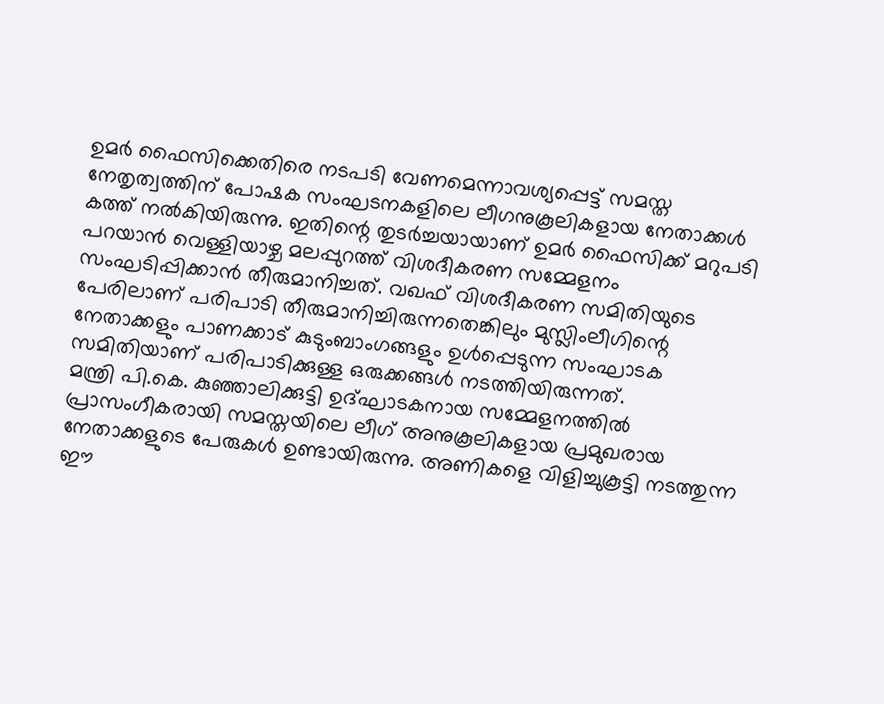ഉമർ ഫൈസിക്കെതിരെ നടപടി വേണമെന്നാവശ്യപ്പെട്ട് സമസ്ത നേതൃത്വത്തിന് പോഷക സംഘടനകളിലെ ലീഗനുകൂലികളായ നേതാക്കൾ കത്ത് നൽകിയിരുന്നു. ഇതിന്റെ തുടർച്ചയായാണ് ഉമർ ഫൈസിക്ക് മറുപടി പറയാൻ വെള്ളിയാഴ്ച മലപ്പുറത്ത് വിശദീകരണ സമ്മേളനം സംഘടിപ്പിക്കാൻ തീരുമാനിച്ചത്. വഖഫ് വിശദീകരണ സമിതിയുടെ പേരിലാണ് പരിപാടി തീരുമാനിച്ചിരുന്നതെങ്കിലും മുസ്ലിംലീഗിന്റെ നേതാക്കളും പാണക്കാട് കുടുംബാംഗങ്ങളും ഉൾപ്പെടുന്ന സംഘാടക സമിതിയാണ് പരിപാടിക്കുള്ള ഒരുക്കങ്ങൾ നടത്തിയിരുന്നത്.
മന്ത്രി പി.കെ. കുഞ്ഞാലിക്കുട്ടി ഉദ്ഘാടകനായ സമ്മേളനത്തിൽ പ്രാസംഗീകരായി സമസ്തയിലെ ലീഗ് അനുകൂലികളായ പ്രമുഖരായ നേതാക്കളുടെ പേരുകൾ ഉണ്ടായിരുന്നു. അണികളെ വിളിച്ചുകൂട്ടി നടത്തുന്ന ഈ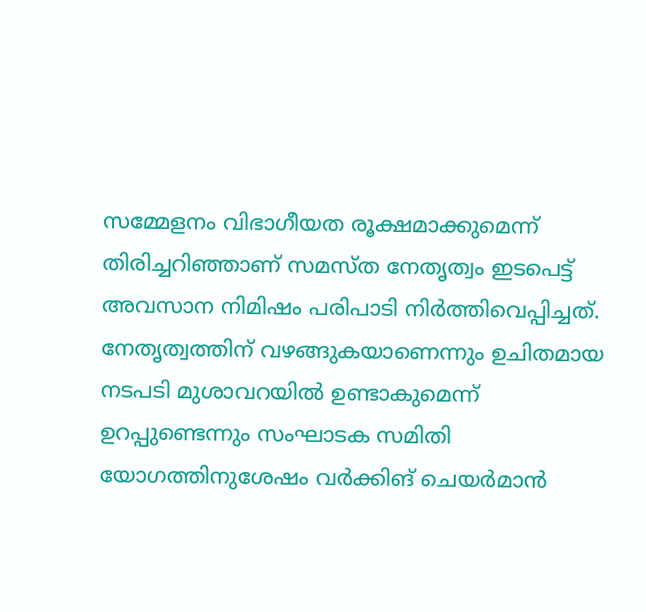സമ്മേളനം വിഭാഗീയത രൂക്ഷമാക്കുമെന്ന് തിരിച്ചറിഞ്ഞാണ് സമസ്ത നേതൃത്വം ഇടപെട്ട് അവസാന നിമിഷം പരിപാടി നിർത്തിവെപ്പിച്ചത്. നേതൃത്വത്തിന് വഴങ്ങുകയാണെന്നും ഉചിതമായ നടപടി മുശാവറയിൽ ഉണ്ടാകുമെന്ന് ഉറപ്പുണ്ടെന്നും സംഘാടക സമിതി യോഗത്തിനുശേഷം വർക്കിങ് ചെയർമാൻ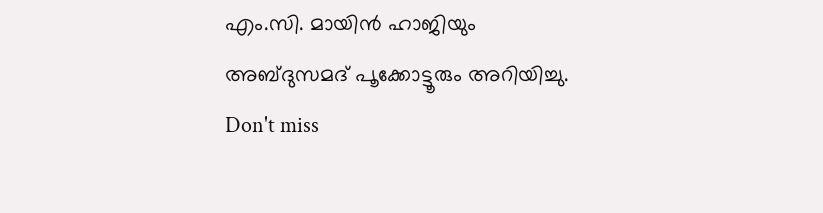എം.സി. മായിൻ ഹാജിയും അബ്ദുസമദ് പൂക്കോട്ടൂരും അറിയിച്ചു.
Don't miss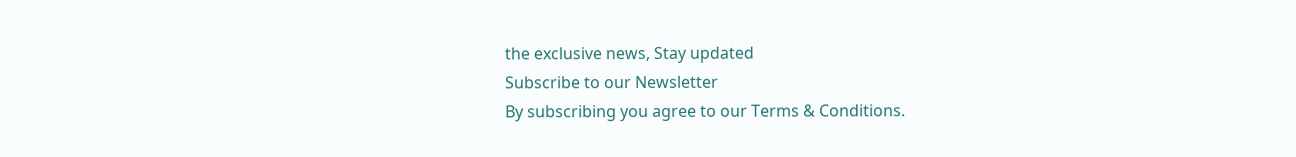the exclusive news, Stay updated
Subscribe to our Newsletter
By subscribing you agree to our Terms & Conditions.